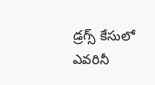డ్రగ్స్ కేసులో ఎవరినీ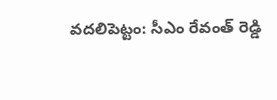వదలిపెట్టం: సీఎం రేవంత్ రెడ్డి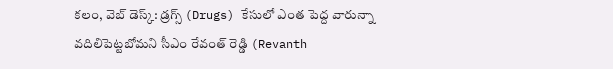కలం, వెబ్ డెస్క్: డ్రగ్స్ (Drugs) కేసులో ఎంత పెద్ద వారున్నా వదిలిపెట్టబోమని సీఎం రేవంత్ రెడ్డి (Revanth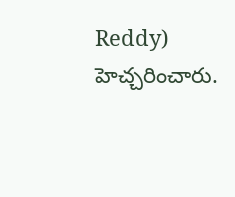Reddy) హెచ్చరించారు.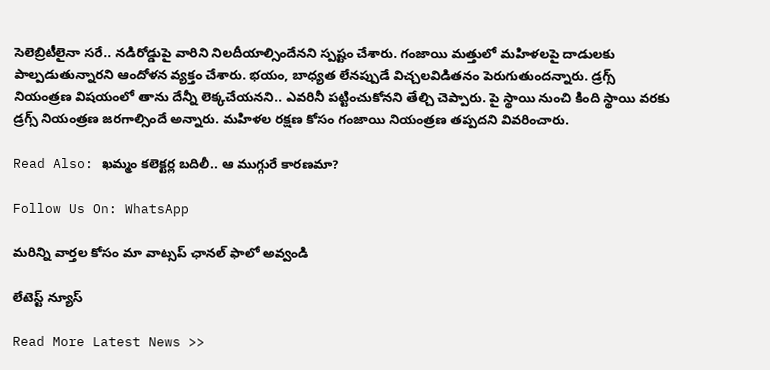సెలెబ్రిటీలైనా సరే.. నడిరోడ్డుపై వారిని నిలదీయాల్సిందేనని స్పష్టం చేశారు. గంజాయి మత్తులో మహిళలపై దాడులకు పాల్పడుతున్నారని ఆందోళన వ్యక్తం చేశారు. భయం, బాధ్యత లేనప్పుడే విచ్చలవిడితనం పెరుగుతుందన్నారు. డ్రగ్స్ నియంత్రణ విషయంలో తాను దేన్నీ లెక్కచేయనని.. ఎవరినీ పట్టించుకోనని తేల్చి చెప్పారు. పై స్థాయి నుంచి కింది స్థాయి వరకు డ్రగ్స్ నియంత్రణ జరగాల్సిందే అన్నారు. మహిళల రక్షణ కోసం గంజాయి నియంత్రణ తప్పదని వివరించారు.

Read Also: ఖమ్మం కలెక్టర్ల బదిలీ.. ఆ ముగ్గురే కారణమా?

Follow Us On: WhatsApp

మ‌రిన్ని వార్త‌ల కోసం మా వాట్స‌ప్ ఛాన‌ల్ ఫాలో అవ్వండి

లేటెస్ట్ న్యూస్‌

Read More Latest News >>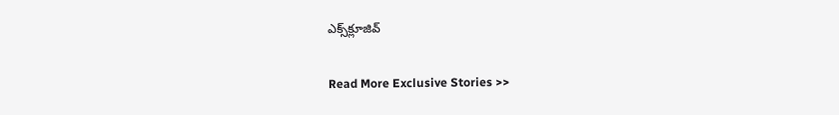ఎక్స్‌క్లూజివ్‌

Read More Exclusive Stories >>